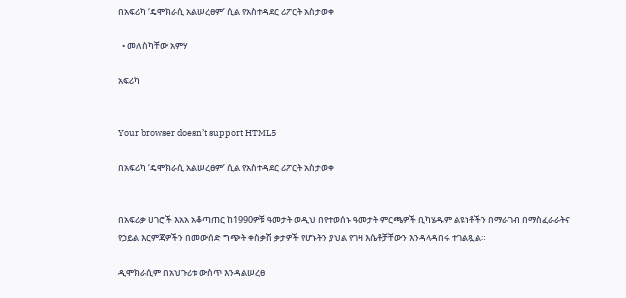በአፍሪካ ‘ዴሞክራሲ አልሠረፀም’ ሲል የአስተዳደር ሪፖርት አስታወቀ

  • መለስካቸው አምሃ

አፍሪካ


Your browser doesn’t support HTML5

በአፍሪካ ‘ዴሞክራሲ አልሠረፀም’ ሲል የአስተዳደር ሪፖርት አስታወቀ


በአፍሪቃ ሀገሮች እአአ አቆጣጠር ከ1990ዎቹ ዓመታት ወዲህ በየተወሰኑ ዓመታት ምርጫዎች ቢካሄዱም ልዩነቶችን በማራገብ በማስፈራራትና የኃይል እርምጃዎችን በመውሰድ ግጭት ቀስቃሽ ቃታዎች የሆኑትን ያህል የገዛ እሴቶቻቸውን እንዳላዳበሩ ተገልጿል።

ዲሞክራሲም በአህጉሪቱ ውስጥ እንዳልሠረፀ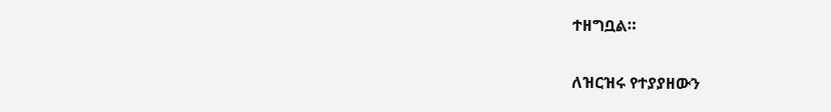ተዘግቧል።

ለዝርዝሩ የተያያዘውን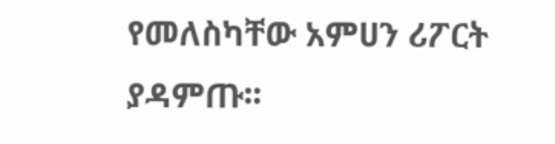የመለስካቸው አምሀን ሪፖርት ያዳምጡ፡፡